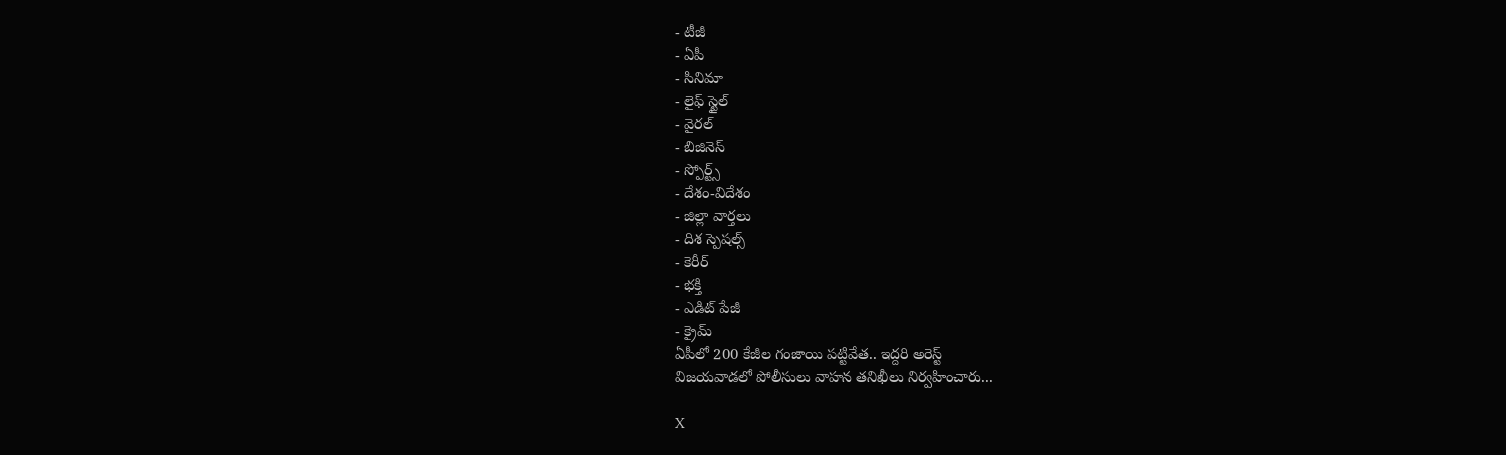- టీజీ
- ఏపీ
- సినిమా
- లైఫ్ స్టైల్
- వైరల్
- బిజినెస్
- స్పోర్ట్స్
- దేశం-విదేశం
- జిల్లా వార్తలు
- దిశ స్పెషల్స్
- కెరీర్
- భక్తి
- ఎడిట్ పేజీ
- క్రైమ్
ఏపీలో 200 కేజీల గంజాయి పట్టివేత.. ఇద్దరి అరెస్ట్
విజయవాడలో పోలీసులు వాహన తనిఖీలు నిర్వహించారు...

X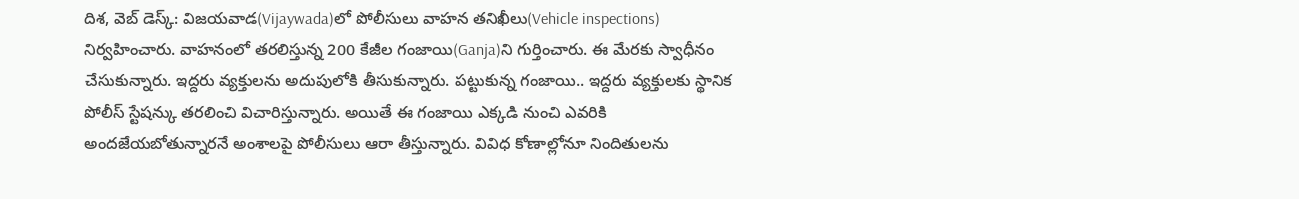దిశ, వెబ్ డెస్క్: విజయవాడ(Vijaywada)లో పోలీసులు వాహన తనిఖీలు(Vehicle inspections) నిర్వహించారు. వాహనంలో తరలిస్తున్న 200 కేజీల గంజాయి(Ganja)ని గుర్తించారు. ఈ మేరకు స్వాధీనం చేసుకున్నారు. ఇద్దరు వ్యక్తులను అదుపులోకి తీసుకున్నారు. పట్టుకున్న గంజాయి.. ఇద్దరు వ్యక్తులకు స్థానిక పోలీస్ స్టేషన్కు తరలించి విచారిస్తున్నారు. అయితే ఈ గంజాయి ఎక్కడి నుంచి ఎవరికి అందజేయబోతున్నారనే అంశాలపై పోలీసులు ఆరా తీస్తున్నారు. వివిధ కోణాల్లోనూ నిందితులను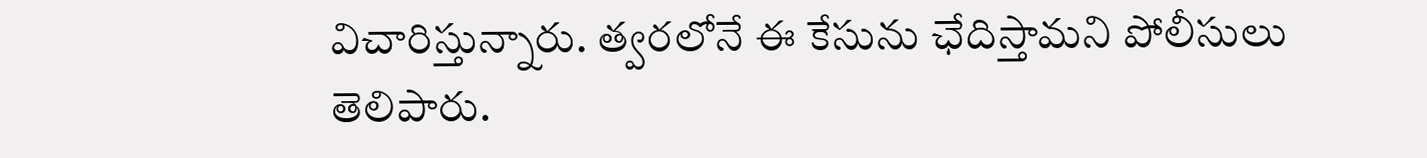విచారిస్తున్నారు. త్వరలోనే ఈ కేసును ఛేదిస్తామని పోలీసులు తెలిపారు.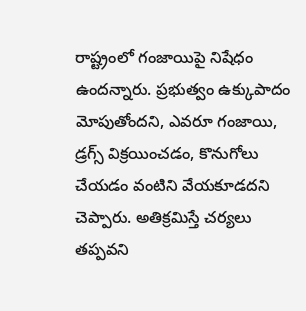రాష్ట్రంలో గంజాయిపై నిషేధం ఉందన్నారు. ప్రభుత్వం ఉక్కుపాదం మోపుతోందని, ఎవరూ గంజాయి, డ్రగ్స్ విక్రయించడం, కొనుగోలు చేయడం వంటిని వేయకూడదని చెప్పారు. అతిక్రమిస్తే చర్యలు తప్పవని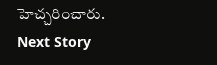హెచ్చరించారు.
Next Story